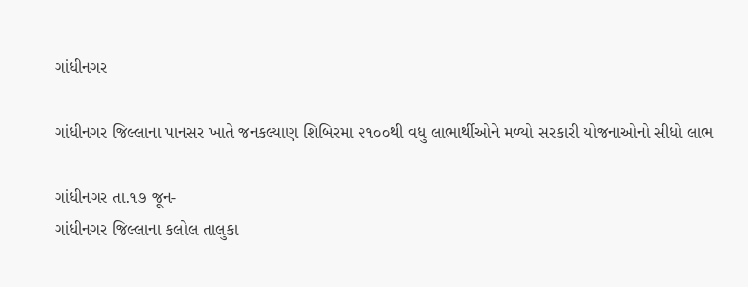ગાંધીનગર

ગાંધીનગર જિલ્લાના પાનસર ખાતે જનકલ્યાણ શિબિરમા ૨૧૦૦થી વધુ લાભાર્થીઓને મળ્યો સરકારી યોજનાઓનો સીધો લાભ

ગાંધીનગર તા.૧૭ જૂન-
ગાંધીનગર જિલ્લાના કલોલ તાલુકા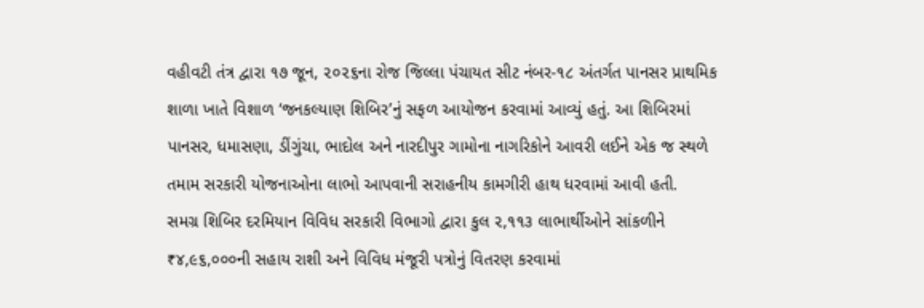વહીવટી તંત્ર દ્વારા ૧૭ જૂન, ૨૦૨૬ના રોજ જિલ્લા પંચાયત સીટ નંબર-૧૮ અંતર્ગત પાનસર પ્રાથમિક શાળા ખાતે વિશાળ ‘જનકલ્યાણ શિબિર’નું સફળ આયોજન કરવામાં આવ્યું હતું. આ શિબિરમાં પાનસર, ધમાસણા, ડીંગુંચા, ભાદોલ અને નારદીપુર ગામોના નાગરિકોને આવરી લઈને એક જ સ્થળે તમામ સરકારી યોજનાઓના લાભો આપવાની સરાહનીય કામગીરી હાથ ધરવામાં આવી હતી.
સમગ્ર શિબિર દરમિયાન વિવિધ સરકારી વિભાગો દ્વારા કુલ ૨,૧૧૩ લાભાર્થીઓને સાંકળીને ₹૪,૯૬,૦૦૦ની સહાય રાશી અને વિવિધ મંજૂરી પત્રોનું વિતરણ કરવામાં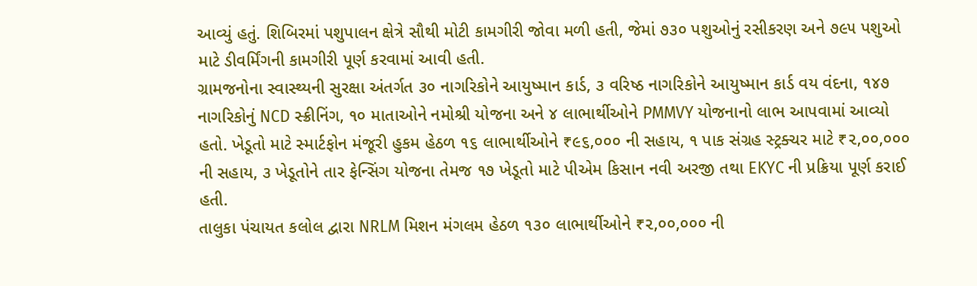આવ્યું હતું. શિબિરમાં પશુપાલન ક્ષેત્રે સૌથી મોટી કામગીરી જોવા મળી હતી, જેમાં ૭૩૦ પશુઓનું રસીકરણ અને ૭૯૫ પશુઓ માટે ડીવર્મિંગની કામગીરી પૂર્ણ કરવામાં આવી હતી.
ગ્રામજનોના સ્વાસ્થ્યની સુરક્ષા અંતર્ગત ૩૦ નાગરિકોને આયુષ્માન કાર્ડ, ૩ વરિષ્ઠ નાગરિકોને આયુષ્માન કાર્ડ વય વંદના, ૧૪૭ નાગરિકોનું NCD સ્ક્રીનિંગ, ૧૦ માતાઓને નમોશ્રી યોજના અને ૪ લાભાર્થીઓને PMMVY યોજનાનો લાભ આપવામાં આવ્યો હતો. ખેડૂતો માટે સ્માર્ટફોન મંજૂરી હુકમ હેઠળ ૧૬ લાભાર્થીઓને ₹૯૬,૦૦૦ ની સહાય, ૧ પાક સંગ્રહ સ્ટ્રક્ચર માટે ₹૨,૦૦,૦૦૦ ની સહાય, ૩ ખેડૂતોને તાર ફેન્સિંગ યોજના તેમજ ૧૭ ખેડૂતો માટે પીએમ કિસાન નવી અરજી તથા EKYC ની પ્રક્રિયા પૂર્ણ કરાઈ હતી.
તાલુકા પંચાયત કલોલ દ્વારા NRLM મિશન મંગલમ હેઠળ ૧૩૦ લાભાર્થીઓને ₹૨,૦૦,૦૦૦ ની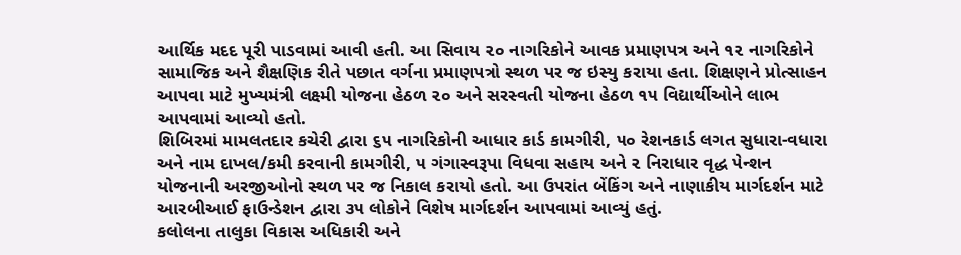આર્થિક મદદ પૂરી પાડવામાં આવી હતી. આ સિવાય ૨૦ નાગરિકોને આવક પ્રમાણપત્ર અને ૧૨ નાગરિકોને સામાજિક અને શૈક્ષણિક રીતે પછાત વર્ગના પ્રમાણપત્રો સ્થળ પર જ ઇસ્યુ કરાયા હતા. શિક્ષણને પ્રોત્સાહન આપવા માટે મુખ્યમંત્રી લક્ષ્મી યોજના હેઠળ ૨૦ અને સરસ્વતી યોજના હેઠળ ૧૫ વિદ્યાર્થીઓને લાભ આપવામાં આવ્યો હતો.
શિબિરમાં મામલતદાર કચેરી દ્વારા ૬૫ નાગરિકોની આધાર કાર્ડ કામગીરી, ૫૦ રેશનકાર્ડ લગત સુધારા-વધારા અને નામ દાખલ/કમી કરવાની કામગીરી, ૫ ગંગાસ્વરૂપા વિધવા સહાય અને ૨ નિરાધાર વૃદ્ધ પેન્શન યોજનાની અરજીઓનો સ્થળ પર જ નિકાલ કરાયો હતો. આ ઉપરાંત બેંકિંગ અને નાણાકીય માર્ગદર્શન માટે આરબીઆઈ ફાઉન્ડેશન દ્વારા ૩૫ લોકોને વિશેષ માર્ગદર્શન આપવામાં આવ્યું હતું.
કલોલના તાલુકા વિકાસ અધિકારી અને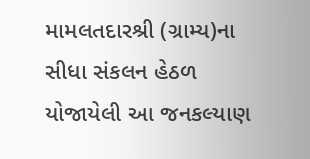મામલતદારશ્રી (ગ્રામ્ય)ના સીધા સંકલન હેઠળ યોજાયેલી આ જનકલ્યાણ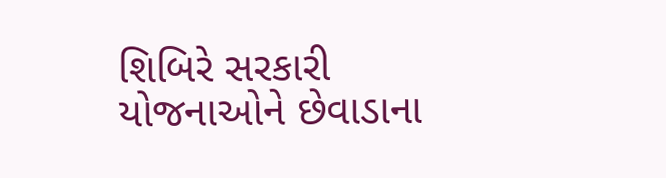શિબિરે સરકારી યોજનાઓને છેવાડાના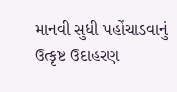માનવી સુધી પહોંચાડવાનું ઉત્કૃષ્ટ ઉદાહરણ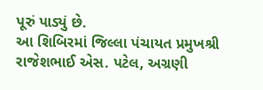પૂરું પાડ્યું છે.
આ શિબિરમાં જિલ્લા પંચાયત પ્રમુખશ્રી રાજેશભાઈ એસ. પટેલ, અગ્રણી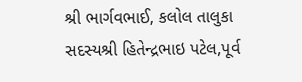શ્રી ભાર્ગવભાઈ, કલોલ તાલુકા સદસ્યશ્રી હિતેન્દ્રભાઇ પટેલ,પૂર્વ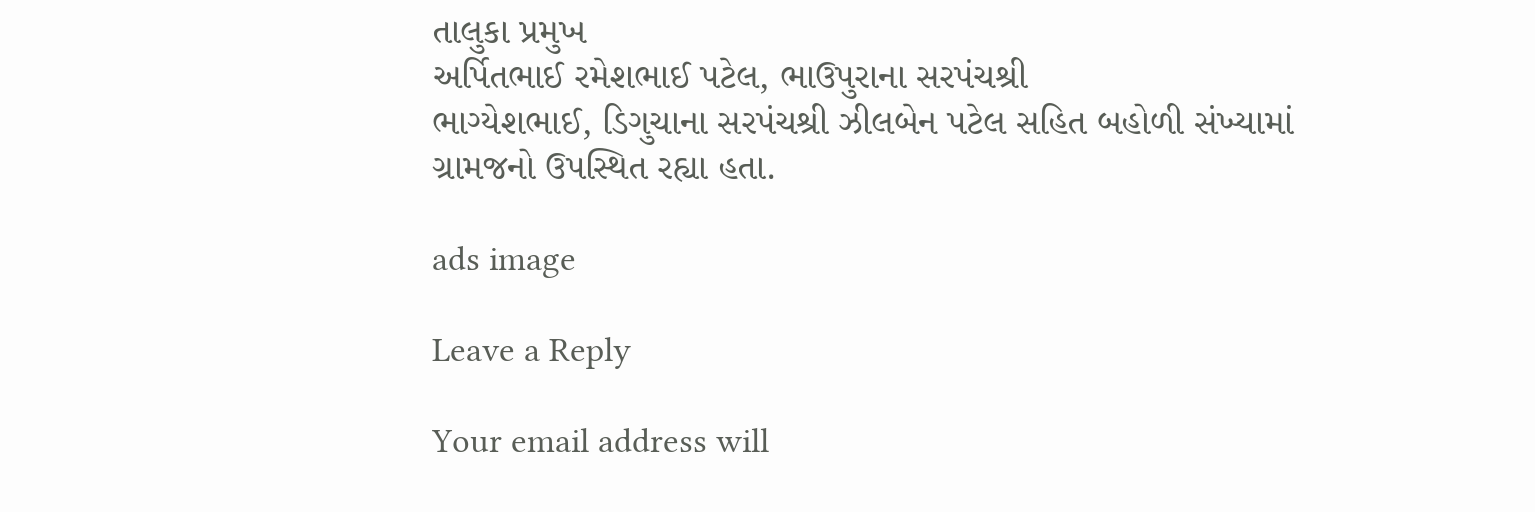તાલુકા પ્રમુખ
અર્પિતભાઈ રમેશભાઈ પટેલ, ભાઉપુરાના સરપંચશ્રી
ભાગ્યેશભાઈ, ડિગુચાના સરપંચશ્રી ઝીલબેન પટેલ સહિત બહોળી સંખ્યામાં ગ્રામજનો ઉપસ્થિત રહ્યા હતા.

ads image

Leave a Reply

Your email address will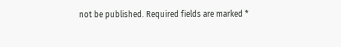not be published. Required fields are marked *